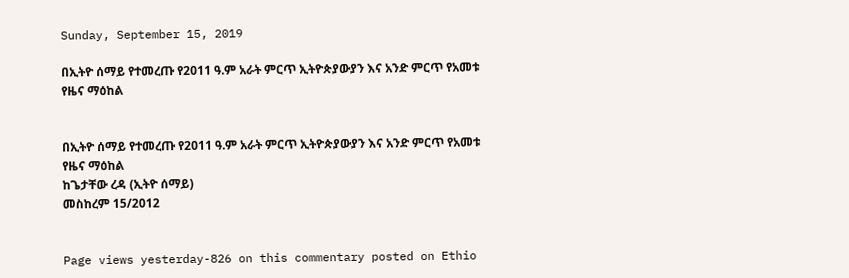Sunday, September 15, 2019

በኢትዮ ሰማይ የተመረጡ የ2011 ዓ.ም አራት ምርጥ ኢትዮጵያውያን እና አንድ ምርጥ የአመቱ የዜና ማዕከል


በኢትዮ ሰማይ የተመረጡ የ2011 ዓ.ም አራት ምርጥ ኢትዮጵያውያን እና አንድ ምርጥ የአመቱ የዜና ማዕከል
ከጌታቸው ረዳ (ኢትዮ ሰማይ)
መስከረም 15/2012


Page views yesterday-826 on this commentary posted on Ethio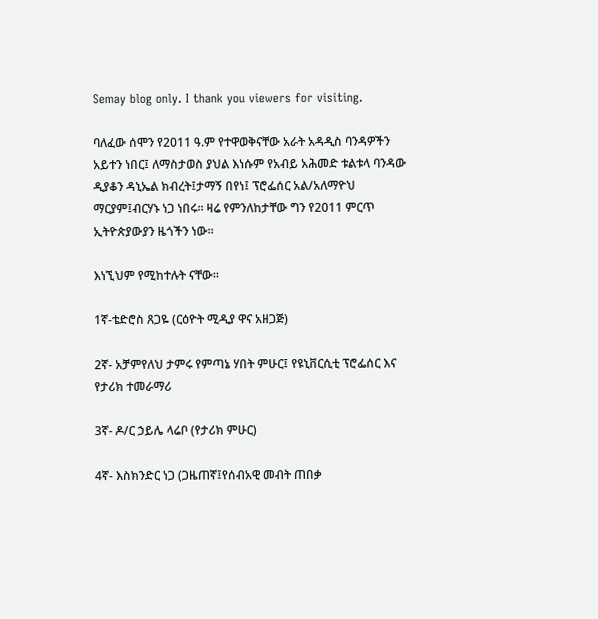Semay blog only. I thank you viewers for visiting.

ባለፈው ሰሞን የ2011 ዓ.ም የተዋወቅናቸው አራት አዳዲስ ባንዳዎችን አይተን ነበር፤ ለማስታወስ ያህል እነሱም የአብይ አሕመድ ቱልቱላ ባንዳው ዲያቆን ዳኒኤል ክብረት፤ታማኝ በየነ፤ ፕሮፌሰር አል/አለማዮህ ማርያም፤ብርሃኑ ነጋ ነበሩ። ዛሬ የምንለከታቸው ግን የ2011 ምርጥ ኢትዮጵያውያን ዜጎችን ነው።

እነኚህም የሚከተሉት ናቸው።

1ኛ-ቴድሮስ ጸጋዬ (ርዕዮት ሚዲያ ዋና አዘጋጅ)

2ኛ- አቻምየለህ ታምሩ የምጣኔ ሃበት ምሁር፤ የዩኒቨርሲቲ ፕሮፌሰር እና የታሪክ ተመራማሪ

3ኛ- ዶ/ር ኃይሌ ላሬቦ (የታሪክ ምሁር)

4ኛ- እስክንድር ነጋ (ጋዜጠኛ፤የሰብአዊ መብት ጠበቃ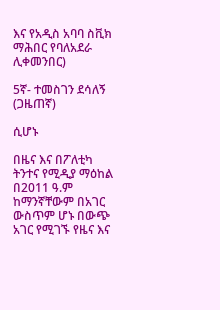እና የአዲስ አባባ ስቪክ ማሕበር የባለአደራ ሊቀመንበር)

5ኛ- ተመስገን ደሳለኝ (ጋዜጠኛ)

ሲሆኑ

በዜና እና በፖለቲካ ትንተና የሚዲያ ማዕከል በ2011 ዓ.ም ከማንኛቸውም በአገር ውስጥም ሆኑ በውጭ አገር የሚገኙ የዜና እና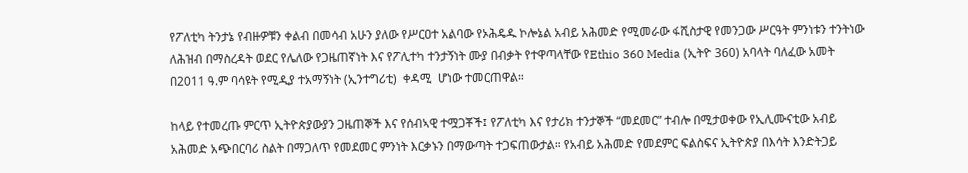የፖለቲካ ትንታኔ የብዙዎቹን ቀልብ በመሳብ አሁን ያለው የሥርዐተ አልባው የኦሕዴዱ ኮሎኔል አብይ አሕመድ የሚመራው ፋሺስታዊ የመንጋው ሥርዓት ምንነቱን ተንትነው ለሕዝብ በማስረዳት ወደር የሌለው የጋዜጠኛነት እና የፖሊተካ ተንታኝነት ሙያ በብቃት የተዋጣላቸው የEthio 360 Media (ኢትዮ 360) አባላት ባለፈው አመት በ2011 ዓ.ም ባሳዩት የሚዲያ ተአማኝነት (ኢንተግሪቲ)  ቀዳሚ  ሆነው ተመርጠዋል።

ከላይ የተመረጡ ምርጥ ኢትዮጵያውያን ጋዜጠኞች እና የሰብኣዊ ተሟጋቾች፤ የፖለቲካ እና የታሪክ ተንታኞች “መደመር” ተብሎ በሚታወቀው የኢሊሙናቲው አብይ አሕመድ አጭበርባሪ ስልት በማጋለጥ የመደመር ምንነት እርቃኑን በማውጣት ተጋፍጠውታል። የአብይ አሕመድ የመደምር ፍልስፍና ኢትዮጵያ በእሳት እንድትጋይ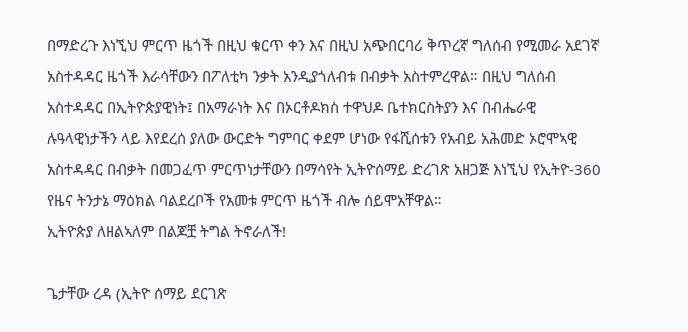በማድረጉ እነኚህ ምርጥ ዜጎች በዚህ ቁርጥ ቀን እና በዚህ አጭበርባሪ ቅጥረኛ ግለሰብ የሚመራ አደገኛ አስተዳዳር ዜጎች እራሳቸውን በፖለቲካ ንቃት አንዲያጎለብቱ በብቃት አስተምረዋል። በዚህ ግለሰብ አስተዳዳር በኢትዮጵያዊነት፤ በአማራነት እና በኦርቶዶክስ ተዋህዶ ቤተክርስትያን እና በብሔራዊ ሉዓላዊነታችን ላይ እየደረሰ ያለው ውርድት ግምባር ቀደም ሆነው የፋሺሰቱን የአብይ አሕመድ ኦሮሞኣዊ አስተዳዳር በብቃት በመጋፈጥ ምርጥነታቸውን በማሳየት ኢትዮሰማይ ድረገጽ አዘጋጅ እነኚህ የኢትዮ-360 የዜና ትንታኔ ማዕክል ባልደረቦች የአመቱ ምርጥ ዜጎች ብሎ ሰይሞአቸዋል።
ኢትዮጵያ ለዘልኣለም በልጆቿ ትግል ትኖራለች!

ጌታቸው ረዳ (ኢትዮ ሰማይ ደርገጽ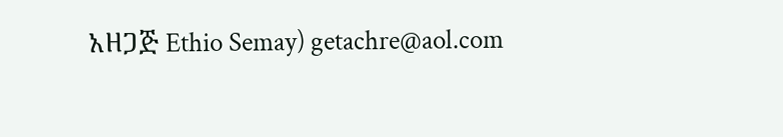አዘጋጅ Ethio Semay) getachre@aol.com